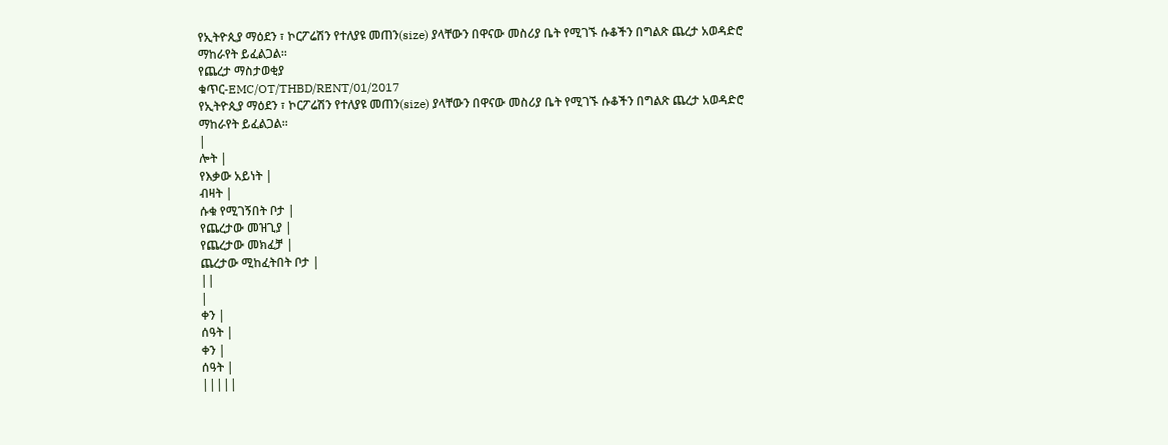የኢትዮጲያ ማዕደን ፣ ኮርፖሬሽን የተለያዩ መጠን(size) ያላቸውን በዋናው መስሪያ ቤት የሚገኙ ሱቆችን በግልጽ ጨረታ አወዳድሮ ማከራየት ይፈልጋል፡፡
የጨረታ ማስታወቂያ
ቁጥር-EMC/OT/THBD/RENT/01/2017
የኢትዮጲያ ማዕደን ፣ ኮርፖሬሽን የተለያዩ መጠን(size) ያላቸውን በዋናው መስሪያ ቤት የሚገኙ ሱቆችን በግልጽ ጨረታ አወዳድሮ ማከራየት ይፈልጋል፡፡
|
ሎት |
የእቃው አይነት |
ብዛት |
ሱቁ የሚገኝበት ቦታ |
የጨረታው መዝጊያ |
የጨረታው መክፈቻ |
ጨረታው ሚከፈትበት ቦታ |
||
|
ቀን |
ሰዓት |
ቀን |
ሰዓት |
|||||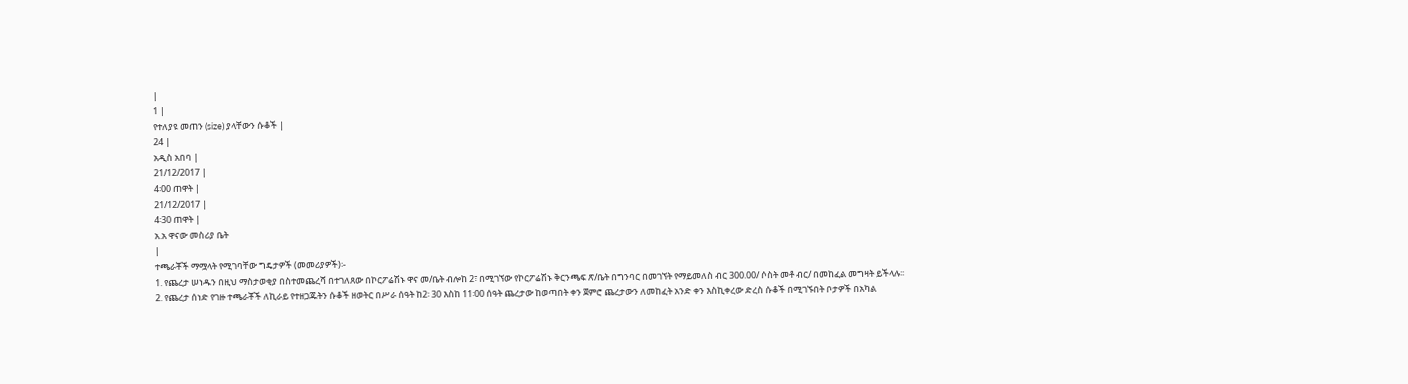|
1 |
የተለያዩ መጠን (size) ያላቸውን ሱቆች |
24 |
አዲስ አበባ |
21/12/2017 |
4፡00 ጠዋት |
21/12/2017 |
4፡30 ጠዋት |
አ.አ ዋናው መስሪያ ቤት
|
ተጫራቾች ማሟላት የሚገባቸው ግዴታዎች (መመሪያዎች)፡-
1. የጨረታ ሠነዱን በዚህ ማስታወቂያ በስተመጨረሻ በተገለጸው በኮርፖሬሽኑ ዋና መ/ቤት ብሎከ 2፣ በሚገኘው የኮርፖሬሽኑ ቅርንጫፍ ጽ/ቤት በግንባር በመገኘት የማይመለስ ብር 300.00/ ሶስት መቶ ብር/ በመከፈል መግዛት ይችላሉ፡፡
2. የጨረታ ሰነድ የገዙ ተጫራቾች ለኪራይ የተዘጋጁትን ሱቆች ዘወትር በሥራ ሰዓት ከ2፡ 30 እስከ 11፡00 ሰዓት ጨረታው ከወጣበት ቀን ጀምሮ ጨረታውን ለመከፈት አንድ ቀን እስኪቀረው ድረስ ሱቆች በሚገኙበት ቦታዎች በአካል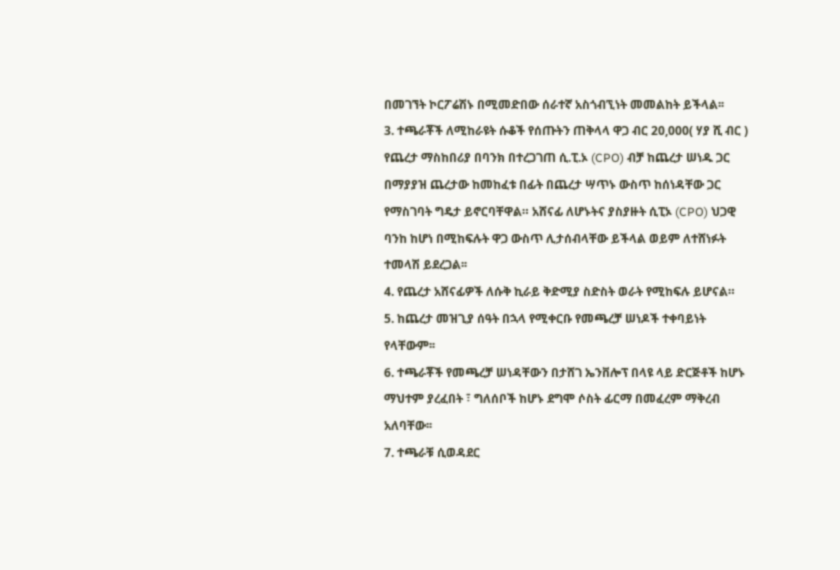በመገኘት ኮርፖሬሽኑ በሚመድበው ሰራተኛ አስጎብኚነት መመልከት ይችላል፡፡
3. ተጫራቾች ለሚከራዩት ሱቆች የሰጡትን ጠቅላላ ዋጋ ብር 20,000( ሃያ ሺ ብር ) የጨረታ ማስከበሪያ በባንክ በተረጋገጠ ሲ.ፒ.ኦ (CPO) ብቻ ከጨረታ ሠነዱ ጋር በማያያዝ ጨረታው ከመከፈቱ በፊት በጨረታ ሣጥኑ ውስጥ ከሰነዳቸው ጋር የማስገባት ግዴታ ይኖርባቸዋል። አሸናፊ ለሆኑትና ያስያዙት ሲፒኦ (CPO) ህጋዊ ባንከ ከሆነ በሚከፍሉት ዋጋ ውስጥ ሊታሰብላቸው ይችላል ወይም ለተሸነፉት ተመላሽ ይደረጋል፡፡
4. የጨረታ አሸናፊዎች ለሱቅ ኪራይ ቅድሚያ ስድስት ወራት የሚከፍሉ ይሆናል።
5. ከጨረታ መዝጊያ ሰዓት በኋላ የሚቀርቡ የመጫረቻ ሠነዶች ተቀባይነት የላቸውም፡፡
6. ተጫራቾች የመጫረቻ ሠነዳቸውን በታሸገ ኤንቨሎፕ በላዩ ላይ ድርጅቶች ከሆኑ ማህተም ያረፈበት ፣ ግለሰቦች ከሆኑ ደግሞ ሶስት ፊርማ በመፈረም ማቅረብ አለባቸው፡፡
7. ተጫራቹ ሲወዳደር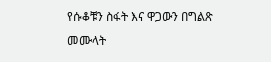የሱቆቹን ስፋት እና ዋጋውን በግልጽ መሙላት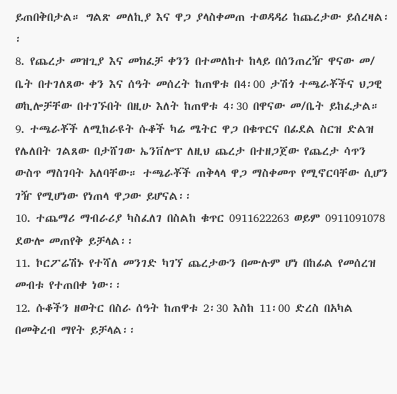ይጠበቅበታል። ግልጽ መለኪያ እና ዋጋ ያላስቀመጠ ተወዳዳሪ ከጨረታው ይሰረዛል፡፡
8. የጨረታ መዝጊያ እና መክፈቻ ቀንን በተመለከተ ከላይ በሰንጠረዥ ዋናው መ/ ቤት በተገለጸው ቀን እና ሰዓት መሰረት ከጠዋቱ በ4፡00 ታሽጎ ተጫራቾችና ህጋዊ ወኪሎቻቸው በተገኙበት በዚሁ እለት ከጠዋቱ 4፡30 በዋናው መ/ቤት ይከፈታል።
9. ተጫራቾች ለሚከራዩት ሱቆች ካሬ ሜትር ዋጋ በቁጥርና በፊደል ስርዝ ድልዝ የሌለበት ገልጸው በታሸገው ኤንቨሎፕ ለዚህ ጨረታ በተዘጋጀው የጨረታ ሳጥን ውስጥ ማስገባት አለባቸው። ተጫራቾች ጠቅላላ ዋጋ ማስቀመጥ የሚኖርባቸው ሲሆን ገዥ የሚሆነው የነጠላ ዋጋው ይሆናል፡፡
10. ተጨማሪ ማብራሪያ ካስፈለገ በስልከ ቁጥር 0911622263 ወይም 0911091078 ደውሎ መጠየቅ ይቻላል፡፡
11. ኮርፖሬሽኑ የተሻለ መንገድ ካገኘ ጨረታውን በሙሉም ሆነ በከፊል የመሰረዝ መብቱ የተጠበቀ ነው፡፡
12. ሱቆችን ዘወትር በስራ ሰዓት ከጠዋቱ 2፡30 እስከ 11፡00 ድረስ በአካል በመቅረብ ማየት ይቻላል፡፡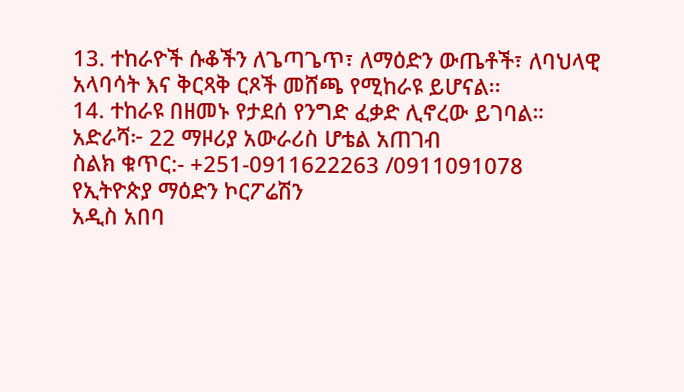13. ተከራዮች ሱቆችን ለጌጣጌጥ፣ ለማዕድን ውጤቶች፣ ለባህላዊ አላባሳት እና ቅርጻቅ ርጾች መሸጫ የሚከራዩ ይሆናል፡፡
14. ተከራዩ በዘመኑ የታደሰ የንግድ ፈቃድ ሊኖረው ይገባል።
አድራሻ፦ 22 ማዞሪያ አውራሪስ ሆቴል አጠገብ
ስልክ ቁጥር:- +251-0911622263 /0911091078
የኢትዮጵያ ማዕድን ኮርፖሬሽን
አዲስ አበባ